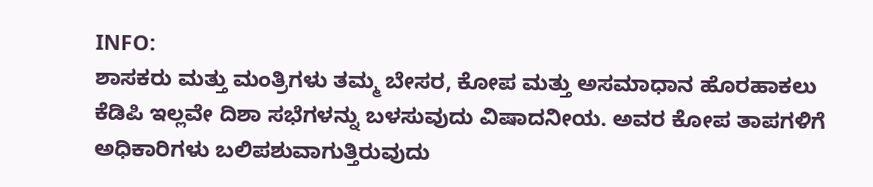INFO:
ಶಾಸಕರು ಮತ್ತು ಮಂತ್ರಿಗಳು ತಮ್ಮ ಬೇಸರ, ಕೋಪ ಮತ್ತು ಅಸಮಾಧಾನ ಹೊರಹಾಕಲು ಕೆಡಿಪಿ ಇಲ್ಲವೇ ದಿಶಾ ಸಭೆಗಳನ್ನು ಬಳಸುವುದು ವಿಷಾದನೀಯ. ಅವರ ಕೋಪ ತಾಪಗಳಿಗೆ ಅಧಿಕಾರಿಗಳು ಬಲಿಪಶುವಾಗುತ್ತಿರುವುದು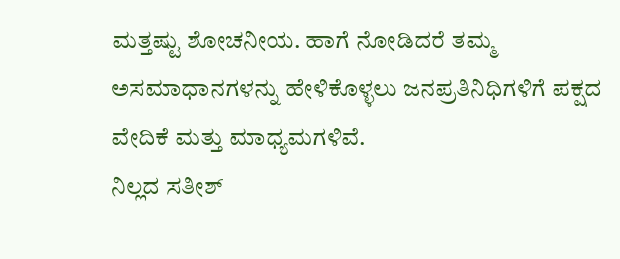ಮತ್ತಷ್ಟು ಶೋಚನೀಯ. ಹಾಗೆ ನೋಡಿದರೆ ತಮ್ಮ ಅಸಮಾಧಾನಗಳನ್ನು ಹೇಳಿಕೊಳ್ಳಲು ಜನಪ್ರತಿನಿಧಿಗಳಿಗೆ ಪಕ್ಷದ ವೇದಿಕೆ ಮತ್ತು ಮಾಧ್ಯಮಗಳಿವೆ.
ನಿಲ್ಲದ ಸತೀಶ್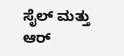ಸೈಲ್ ಮತ್ತು ಆರ್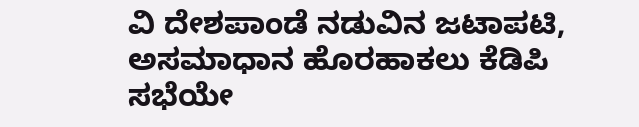ವಿ ದೇಶಪಾಂಡೆ ನಡುವಿನ ಜಟಾಪಟಿ, ಅಸಮಾಧಾನ ಹೊರಹಾಕಲು ಕೆಡಿಪಿ ಸಭೆಯೇ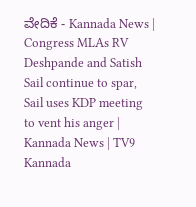ವೇದಿಕೆ - Kannada News | Congress MLAs RV Deshpande and Satish Sail continue to spar, Sail uses KDP meeting to vent his anger | Kannada News | TV9 Kannada